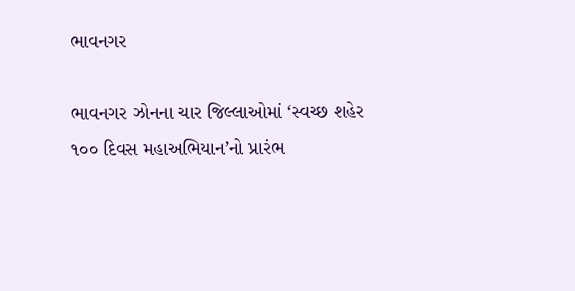ભાવનગર

ભાવનગર ઝોનના ચાર જિલ્લાઓમાં ‘સ્વચ્છ શહેર ૧૦૦ દિવસ મહાઅભિયાન’નો પ્રારંભ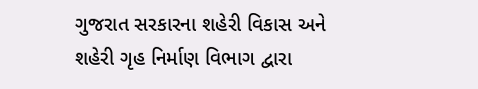ગુજરાત સરકારના શહેરી વિકાસ અને શહેરી ગૃહ નિર્માણ વિભાગ દ્વારા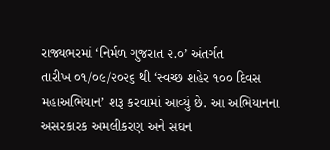રાજ્યભરમાં ‘નિર્મળ ગુજરાત ૨.૦’ અંતર્ગત
તારીખ ૦૧/૦૯/૨૦૨૬ થી ‘સ્વચ્છ શહેર ૧૦૦ દિવસ મહાઅભિયાન’ શરૂ કરવામાં આવ્યું છે. આ અભિયાનના
અસરકારક અમલીકરણ અને સઘન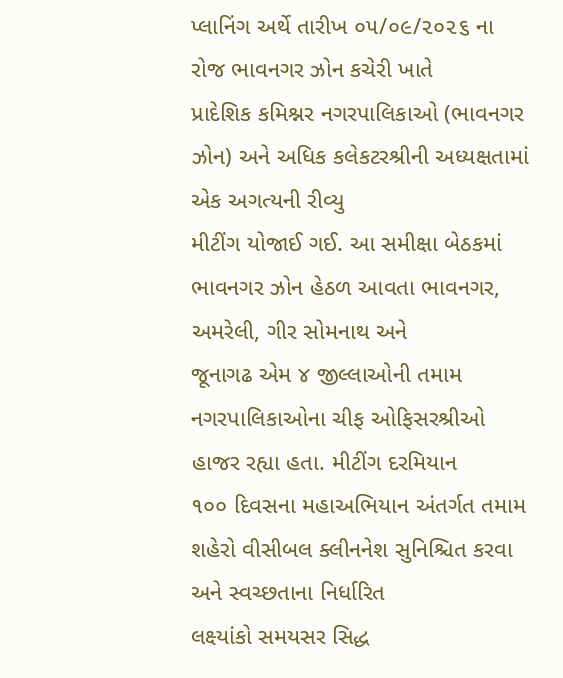પ્લાનિંગ અર્થે તારીખ ૦૫/૦૯/૨૦૨૬ ના રોજ ભાવનગર ઝોન કચેરી ખાતે
પ્રાદેશિક કમિશ્નર નગરપાલિકાઓ (ભાવનગર ઝોન) અને અધિક કલેકટરશ્રીની અધ્યક્ષતામાં એક અગત્યની રીવ્યુ
મીટીંગ યોજાઈ ગઈ. આ સમીક્ષા બેઠકમાં ભાવનગર ઝોન હેઠળ આવતા ભાવનગર, અમરેલી, ગીર સોમનાથ અને
જૂનાગઢ એમ ૪ જીલ્લાઓની તમામ નગરપાલિકાઓના ચીફ ઓફિસરશ્રીઓ હાજર રહ્યા હતા. મીટીંગ દરમિયાન
૧૦૦ દિવસના મહાઅભિયાન અંતર્ગત તમામ શહેરો વીસીબલ ક્લીનનેશ સુનિશ્ચિત કરવા અને સ્વચ્છતાના નિર્ધારિત
લક્ષ્યાંકો સમયસર સિદ્ધ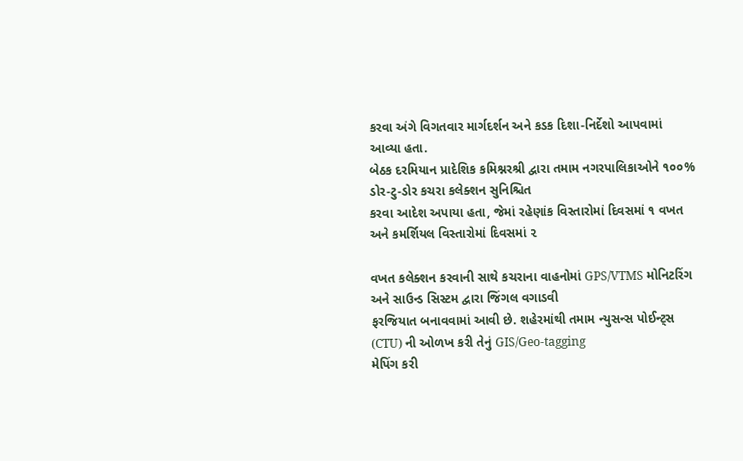કરવા અંગે વિગતવાર માર્ગદર્શન અને કડક દિશા-નિર્દેશો આપવામાં આવ્યા હતા.
બેઠક દરમિયાન પ્રાદેશિક કમિશ્નરશ્રી દ્વારા તમામ નગરપાલિકાઓને ૧૦૦% ડોર-ટુ-ડોર કચરા કલેક્શન સુનિશ્ચિત
કરવા આદેશ અપાયા હતા, જેમાં રહેણાંક વિસ્તારોમાં દિવસમાં ૧ વખત અને કમર્શિયલ વિસ્તારોમાં દિવસમાં ૨

વખત કલેક્શન કરવાની સાથે કચરાના વાહનોમાં GPS/VTMS મોનિટરિંગ અને સાઉન્ડ સિસ્ટમ દ્વારા જિંગલ વગાડવી
ફરજિયાત બનાવવામાં આવી છે. શહેરમાંથી તમામ ન્યુસન્સ પોઈન્ટ્સ (CTU) ની ઓળખ કરી તેનું GIS/Geo-tagging
મેપિંગ કરી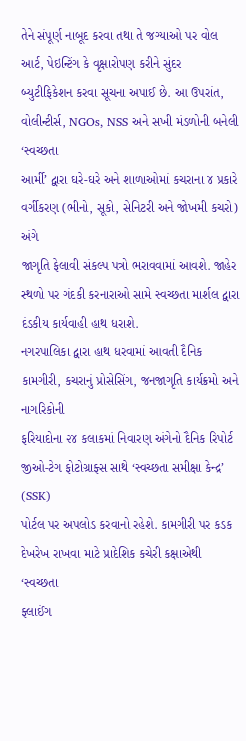તેને સંપૂર્ણ નાબૂદ કરવા તથા તે જગ્યાઓ પર વોલ આર્ટ, પેઇન્ટિંગ કે વૃક્ષારોપણ કરીને સુંદર
બ્યુટીફિકેશન કરવા સૂચના અપાઈ છે. આ ઉપરાંત, વોલીન્ટીર્સ, NGOs, NSS અને સખી મંડળોની બનેલી ‘સ્વચ્છતા
આર્મી’ દ્વારા ઘરે-ઘરે અને શાળાઓમાં કચરાના ૪ પ્રકારે વર્ગીકરણ (ભીનો, સૂકો, સેનિટરી અને જોખમી કચરો) અંગે
જાગૃતિ ફેલાવી સંકલ્પ પત્રો ભરાવવામાં આવશે. જાહેર સ્થળો પર ગંદકી કરનારાઓ સામે સ્વચ્છતા માર્શલ દ્વારા
દંડકીય કાર્યવાહી હાથ ધરાશે.
નગરપાલિકા દ્વારા હાથ ધરવામાં આવતી દૈનિક કામગીરી, કચરાનું પ્રોસેસિંગ, જનજાગૃતિ કાર્યક્રમો અને નાગરિકોની
ફરિયાદોના ૨૪ કલાકમાં નિવારણ અંગેનો દૈનિક રિપોર્ટ જીઓ-ટેગ ફોટોગ્રાફ્સ સાથે ‘સ્વચ્છતા સમીક્ષા કેન્દ્ર’ (SSK)
પોર્ટલ પર અપલોડ કરવાનો રહેશે. કામગીરી પર કડક દેખરેખ રાખવા માટે પ્રાદેશિક કચેરી કક્ષાએથી ‘સ્વચ્છતા
ફ્લાઈંગ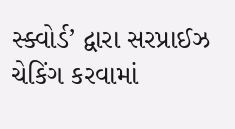સ્ક્વોર્ડ’ દ્વારા સરપ્રાઈઝ ચેકિંગ કરવામાં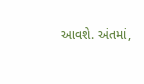આવશે. અંતમાં,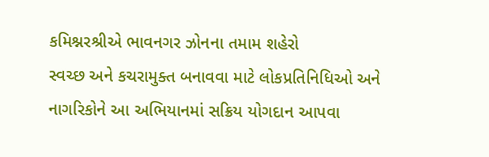કમિશ્નરશ્રીએ ભાવનગર ઝોનના તમામ શહેરો
સ્વચ્છ અને કચરામુક્ત બનાવવા માટે લોકપ્રતિનિધિઓ અને નાગરિકોને આ અભિયાનમાં સક્રિય યોગદાન આપવા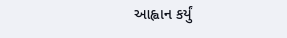આહ્વાન કર્યું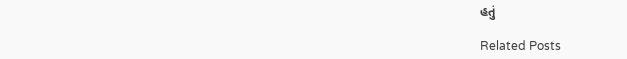હતું

Related Posts